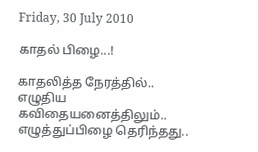Friday, 30 July 2010

காதல் பிழை...!

காதலித்த நேரத்தில்..
எழுதிய கவிதையனைத்திலும்..
எழுத்துப்பிழை தெரிந்தது..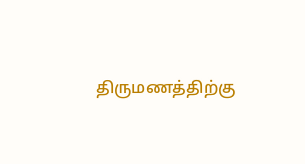திருமணத்திற்கு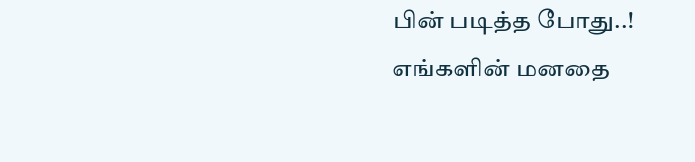பின் படித்த போது..!
எங்களின் மனதை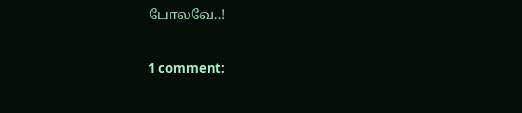போலவே..!


1 comment: